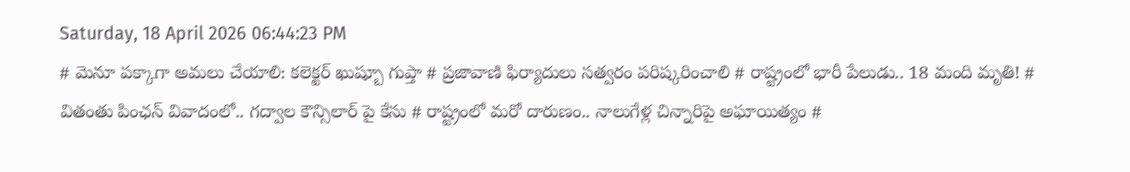Saturday, 18 April 2026 06:44:23 PM
# మెనూ పక్కాగా అమలు చేయాలి: కలెక్టర్ ఖుష్బూ గుప్తా # ప్రజావాణి ఫిర్యాదులు సత్వరం పరిష్కరించాలి # రాష్ట్రంలో భారీ పేలుడు.. 18 మంది మృతి! # వితంతు పింఛన్ వివాదంలో.. గద్వాల కౌన్సిలార్ పై కేసు # రాష్ట్రంలో మరో దారుణం.. నాలుగేళ్ల చిన్నారిపై అఘాయిత్యం #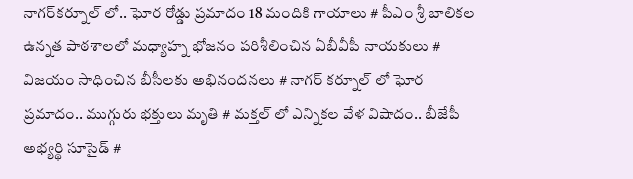నాగర్‌కర్నూల్ లో.. ఘోర రోడ్డు ప్రమాదం 18 మందికి గాయాలు # పీఎం శ్రీ బాలికల ఉన్నత పాఠశాలలో మధ్యాహ్న భోజనం పరిశీలించిన ఏబీవీపీ నాయకులు # విజయం సాధించిన బీసీలకు అభినందనలు # నాగర్ కర్నూల్ లో ఘోర ప్రమాదం.. ముగ్గురు భక్తులు మృతి # మక్తల్ లో ఎన్నికల వేళ విషాదం.. బీజేపీ అభ్యర్థి సూసైడ్ #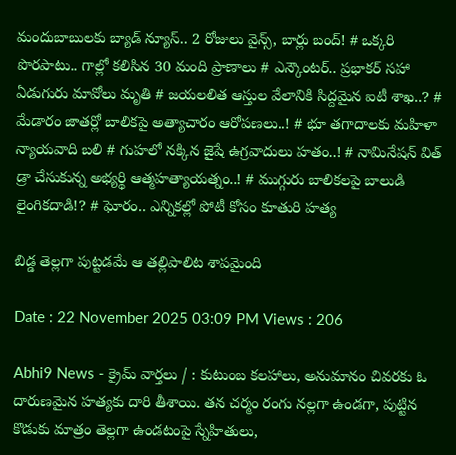మందుబాబులకు బ్యాడ్ న్యూస్.. 2 రోజులు వైన్స్, బార్లు బంద్! # ఒక్కరి పొరపాటు.. గాల్లో కలిసిన 30 మంది ప్రాణాలు # ఎన్కౌంటర్.. ప్రభాకర్ సహా ఏడుగురు మావోలు మృతి # జయలలిత ఆస్తుల వేలానికి సిద్దమైన ఐటీ శాఖ..? # మేడారం జాతర్లో బాలికపై అత్యాచారం ఆరోపణలు..! # భూ తగాదాలకు మహిళా న్యాయవాది బలి # గుహలో నక్కిన జైషే ఉగ్రవాదులు హతం..! # నామినేషన్ విత్ డ్రా చేసుకున్న అభ్యర్థి ఆత్మహత్యాయత్నం..! # ముగ్గురు బాలికలపై బాలుడి లైంగికదాడి!? # ఘోరం.. ఎన్నికల్లో పోటీ కోసం కూతురి హత్య

బిడ్డ తెల్లగా పుట్టడమే ఆ తల్లిపాలిట శాపమైంది

Date : 22 November 2025 03:09 PM Views : 206

Abhi9 News - క్రైమ్ వార్తలు / : కుటుంబ కలహాలు, అనుమానం చివరకు ఓ దారుణమైన హత్యకు దారి తీశాయి. తన చర్మం రంగు నల్లగా ఉండగా, పుట్టిన కొడుకు మాత్రం తెల్లగా ఉండటంపై స్నేహితులు,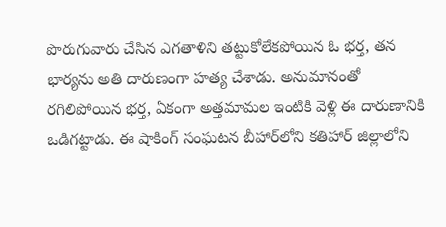పొరుగువారు చేసిన ఎగతాళిని తట్టుకోలేకపోయిన ఓ భర్త, తన భార్యను అతి దారుణంగా హత్య చేశాడు. అనుమానంతో రగిలిపోయిన భర్త, ఏకంగా అత్తమామల ఇంటికి వెళ్లి ఈ దారుణానికి ఒడిగట్టాడు. ఈ షాకింగ్ సంఘటన బీహార్‌లోని కతిహార్ జిల్లాలోని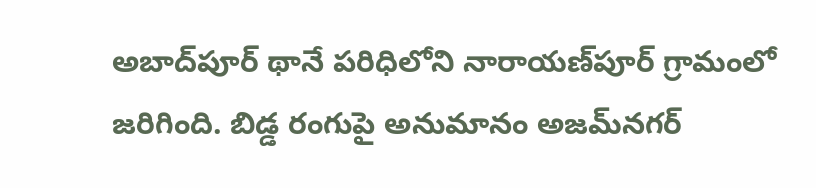అబాద్‌పూర్ థానే పరిధిలోని నారాయణ్‌పూర్ గ్రామంలో జరిగింది. బిడ్డ రంగుపై అనుమానం అజమ్‌నగర్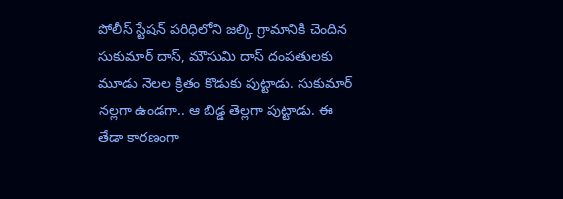పోలీస్ స్టేషన్ పరిధిలోని జల్కి గ్రామానికి చెందిన సుకుమార్ దాస్, మౌసుమి దాస్ దంపతులకు మూడు నెలల క్రితం కొడుకు పుట్టాడు. సుకుమార్ నల్లగా ఉండగా.. ఆ బిడ్డ తెల్లగా పుట్టాడు. ఈ తేడా కారణంగా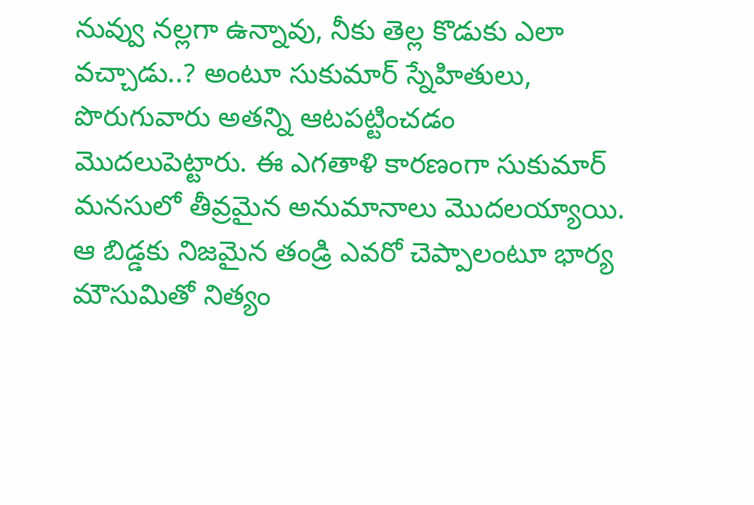నువ్వు నల్లగా ఉన్నావు, నీకు తెల్ల కొడుకు ఎలా వచ్చాడు..? అంటూ సుకుమార్ స్నేహితులు, పొరుగువారు అతన్ని ఆటపట్టించడం మొదలుపెట్టారు. ఈ ఎగతాళి కారణంగా సుకుమార్ మనసులో తీవ్రమైన అనుమానాలు మొదలయ్యాయి. ఆ బిడ్డకు నిజమైన తండ్రి ఎవరో చెప్పాలంటూ భార్య మౌసుమితో నిత్యం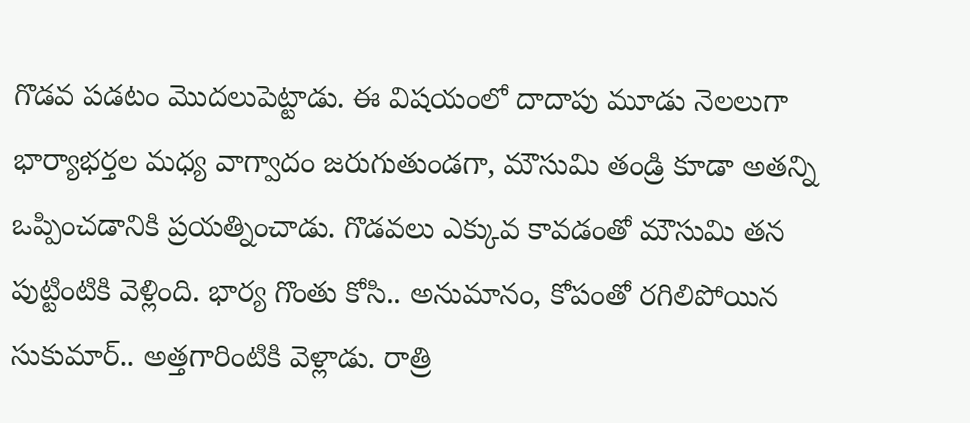గొడవ పడటం మొదలుపెట్టాడు. ఈ విషయంలో దాదాపు మూడు నెలలుగా భార్యాభర్తల మధ్య వాగ్వాదం జరుగుతుండగా, మౌసుమి తండ్రి కూడా అతన్ని ఒప్పించడానికి ప్రయత్నించాడు. గొడవలు ఎక్కువ కావడంతో మౌసుమి తన పుట్టింటికి వెళ్లింది. భార్య గొంతు కోసి.. అనుమానం, కోపంతో రగిలిపోయిన సుకుమార్.. అత్తగారింటికి వెళ్లాడు. రాత్రి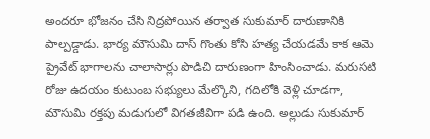అందరూ భోజనం చేసి నిద్రపోయిన తర్వాత సుకుమార్ దారుణానికి పాల్పడ్డాడు. భార్య మౌసుమి దాస్‌ గొంతు కోసి హత్య చేయడమే కాక ఆమె ప్రైవేట్ భాగాలను చాలాసార్లు పొడిచి దారుణంగా హింసించాడు. మరుసటి రోజు ఉదయం కుటుంబ సభ్యులు మేల్కొని, గదిలోకి వెళ్లి చూడగా, మౌసుమి రక్తపు మడుగులో విగతజీవిగా పడి ఉంది. అల్లుడు సుకుమార్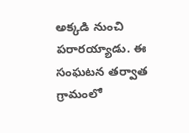అక్కడి నుంచి పరారయ్యాడు. ఈ సంఘటన తర్వాత గ్రామంలో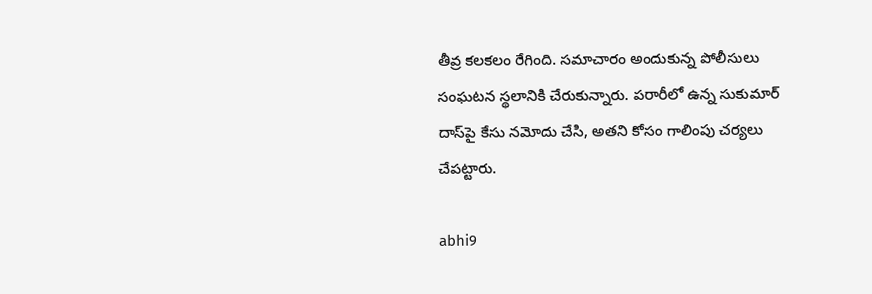తీవ్ర కలకలం రేగింది. సమాచారం అందుకున్న పోలీసులు సంఘటన స్థలానికి చేరుకున్నారు. పరారీలో ఉన్న సుకుమార్ దాస్‌పై కేసు నమోదు చేసి, అతని కోసం గాలింపు చర్యలు చేపట్టారు.

abhi9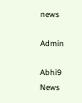news

Admin

Abhi9 News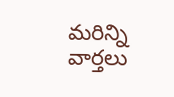మరిన్ని వార్తలు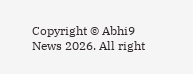Copyright © Abhi9 News 2026. All right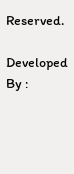Reserved.

Developed By :